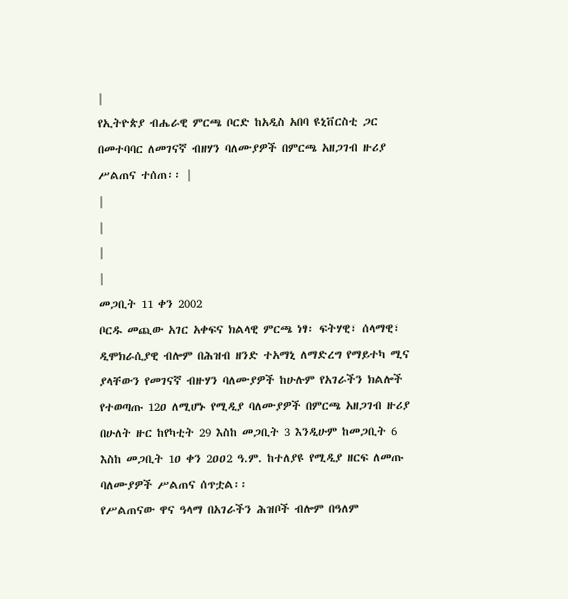|
የኢትዮጵያ ብሔራዊ ምርጫ ቦርድ ከአዲስ አበባ ዩኒቨርስቲ ጋር በመተባባር ለመገናኛ ብዘሃን ባለሙያዎች በምርጫ አዘጋገብ ዙሪያ ሥልጠና ተሰጠ፡፡ |
|
|
|
|
መጋቢት 11 ቀን 2002
ቦርዱ መጪው አገር አቀፍና ክልላዊ ምርጫ ነፃ፡ ፍትሃዊ፣ ሰላማዊ፣ ዲሞክራሲያዊ ብሎም በሕዝብ ዘንድ ተአማኒ ለማድረግ የማይተካ ሚና ያላቸውን የመገናኛ ብዙሃን ባለሙያዎች ከሁሉም የአገራችን ክልሎች የተወጣጡ 12ዐ ለሚሆኑ የሚዲያ ባለሙያዎች በምርጫ አዘጋገብ ዙሪያ በሁለት ዙር ከየካቲት 29 እስከ መጋቢት 3 እንዲሁም ከመጋቢት 6 እስከ መጋቢት 1ዐ ቀን 2ዐዐ2 ዓ.ም. ከተለያዩ የሚዲያ ዘርፍ ለመጡ ባለሙያዎች ሥልጠና ሰጥቷል፡፡
የሥልጠናው ዋና ዓላማ በአገራችን ሕዝቦች ብሎም በዓለም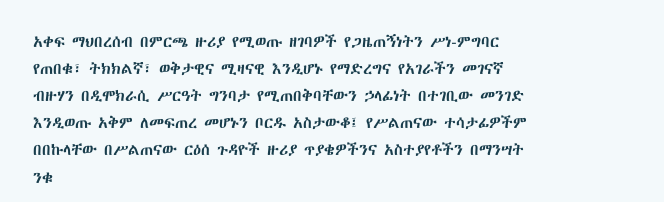አቀፍ ማህበረሰብ በምርጫ ዙሪያ የሚወጡ ዘገባዎች የጋዜጠኝነትን ሥነ-ምግባር የጠበቁ፣ ትክክልኛ፣ ወቅታዊና ሚዛናዊ እንዲሆኑ የማድረግና የአገራችን መገናኛ ብዙሃን በዲሞክራሲ ሥርዓት ግንባታ የሚጠበቅባቸውን ኃላፊነት በተገቢው መንገድ እንዲወጡ አቅም ለመፍጠረ መሆኑን ቦርዱ አስታውቆ፤ የሥልጠናው ተሳታፊዎችም በበኩላቸው በሥልጠናው ርዕሰ ጉዳዮች ዙሪያ ጥያቄዎችንና አስተያየቶችን በማንሣት ንቁ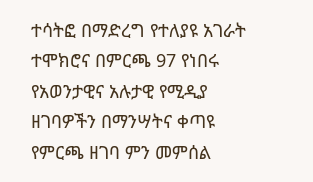ተሳትፎ በማድረግ የተለያዩ አገራት ተሞክሮና በምርጫ 97 የነበሩ የአወንታዊና አሉታዊ የሚዲያ ዘገባዎችን በማንሣትና ቀጣዩ የምርጫ ዘገባ ምን መምሰል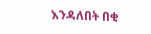እንዳለበት በቂ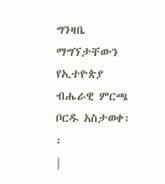ግንዛቤ ማግኘታቸውን የኢተዮጵያ ብሔራዊ ምርጫ ቦርዱ አስታወቀ፡፡
|